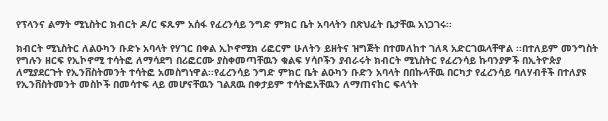የፕላንና ልማት ሚኒስትር ክብርት ዶ/ር ፍጹም አሰፋ የፈረንሳይ ንግድ ምክር ቤት አባላትን በጽህፈት ቤታቸዉ አነጋገሩ፡፡

ክብርት ሚኒስትር ለልዑካን ቡድኑ አባላት የሃገር በቀል ኢኮኖሚክ ሪፎርም ሁለትን ይዘትና ዝግጅት በተመለከተ ገለጻ አድርገዉላቸዋል ፡፡በተለይም መንግስት የግሉን ዘርፍ የኢኮኖሚ ተሳትፎ ለማሳደግ በሪፎርሙ ያስቀመጣቸዉን ቁልፍ ሃሳቦችን ያብራሩት ክብርት ሚኒስትር የፈረንሳይ ኩባንያዎች በኢትዮጵያ ለሚያደርጉት የኢንቨስትመንት ተሳትፎ አመስግነዋል፡፡የፈረንሳይ ንግድ ምክር ቤት ልዑካን ቡድን አባላት በበኩላቸዉ በርካታ የፈረንሳይ ባለሃብቶች በተለያዩ የኢንቨስትመንት መስኮች በመሳተፍ ላይ መሆናቸዉን ገልጸዉ በቀታይም ተሳትፎአቸዉን ለማጠናከር ፍላጎት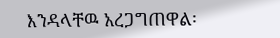እንዳላቸዉ አረጋግጠዋል፡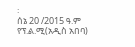፡
ሰኔ 20 /2015 ዓ.ም የፕ.ል.ሚ(አዲስ አበባ)